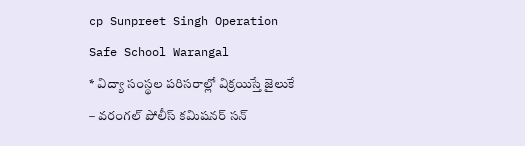cp Sunpreet Singh Operation Safe School Warangal
* విద్యా సంస్థల పరిసరాల్లో విక్రయిస్తే జైలుకే
– వరంగల్ పోలీస్ కమిషనర్ సన్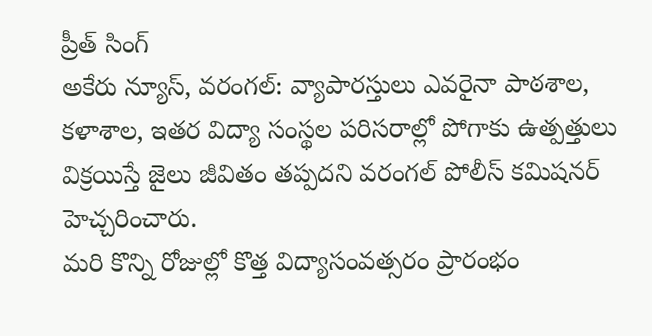ప్రీత్ సింగ్
అకేరు న్యూస్, వరంగల్: వ్యాపారస్తులు ఎవరైనా పాఠశాల, కళాశాల, ఇతర విద్యా సంస్థల పరిసరాల్లో పోగాకు ఉత్పత్తులు విక్రయిస్తే జైలు జీవితం తప్పదని వరంగల్ పోలీస్ కమిషనర్ హెచ్చరించారు.
మరి కొన్ని రోజుల్లో కొత్త విద్యాసంవత్సరం ప్రారంభం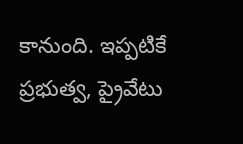కానుంది. ఇప్పటికే ప్రభుత్వ, ప్రైవేటు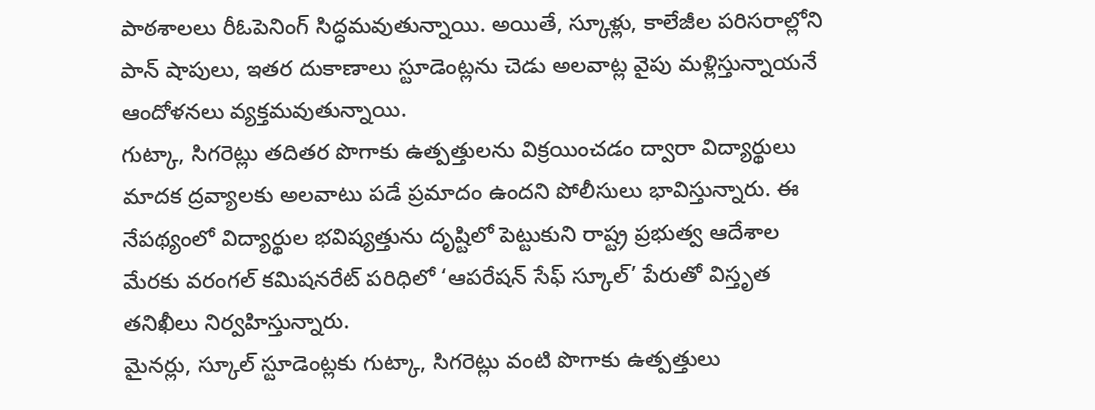పాఠశాలలు రీఓపెనింగ్ సిద్ధమవుతున్నాయి. అయితే, స్కూళ్లు, కాలేజీల పరిసరాల్లోని పాన్ షాపులు, ఇతర దుకాణాలు స్టూడెంట్లను చెడు అలవాట్ల వైపు మళ్లిస్తున్నాయనే ఆందోళనలు వ్యక్తమవుతున్నాయి.
గుట్కా, సిగరెట్లు తదితర పొగాకు ఉత్పత్తులను విక్రయించడం ద్వారా విద్యార్థులు మాదక ద్రవ్యాలకు అలవాటు పడే ప్రమాదం ఉందని పోలీసులు భావిస్తున్నారు. ఈ నేపథ్యంలో విద్యార్థుల భవిష్యత్తును దృష్టిలో పెట్టుకుని రాష్ట్ర ప్రభుత్వ ఆదేశాల మేరకు వరంగల్ కమిషనరేట్ పరిధిలో ‘ఆపరేషన్ సేఫ్ స్కూల్’ పేరుతో విస్తృత తనిఖీలు నిర్వహిస్తున్నారు.
మైనర్లు, స్కూల్ స్టూడెంట్లకు గుట్కా, సిగరెట్లు వంటి పొగాకు ఉత్పత్తులు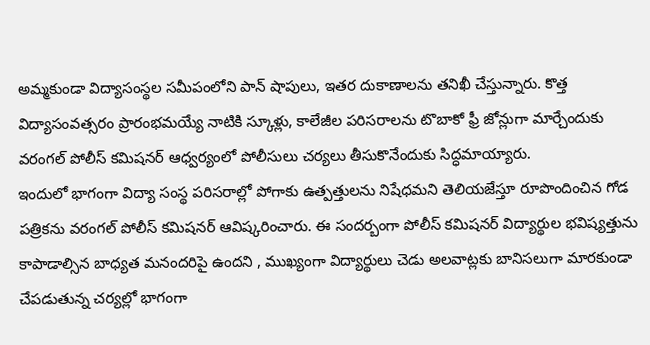అమ్మకుండా విద్యాసంస్థల సమీపంలోని పాన్ షాపులు, ఇతర దుకాణాలను తనిఖీ చేస్తున్నారు. కొత్త విద్యాసంవత్సరం ప్రారంభమయ్యే నాటికి స్కూళ్లు, కాలేజీల పరిసరాలను టొబాకో ఫ్రీ జోన్లుగా మార్చేందుకు వరంగల్ పోలీస్ కమిషనర్ ఆధ్వర్యంలో పోలీసులు చర్యలు తీసుకొనేందుకు సిద్ధమాయ్యారు.
ఇందులో భాగంగా విద్యా సంస్థ పరిసరాల్లో పోగాకు ఉత్పత్తులను నిషేధమని తెలియజేస్తూ రూపొందించిన గోడ పత్రికను వరంగల్ పోలీస్ కమిషనర్ ఆవిష్కరించారు. ఈ సందర్బంగా పోలీస్ కమిషనర్ విద్యార్థుల భవిష్యత్తును కాపాడాల్సిన బాధ్యత మనందరిపై ఉందని , ముఖ్యంగా విద్యార్థులు చెడు అలవాట్లకు బానిసలుగా మారకుండా చేపడుతున్న చర్యల్లో భాగంగా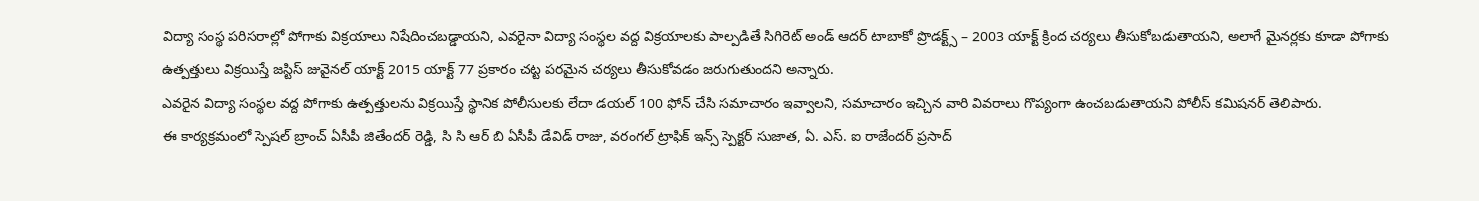విద్యా సంస్థ పరిసరాల్లో పోగాకు విక్రయాలు నిషేదించబడ్డాయని, ఎవరైనా విద్యా సంస్థల వద్ద విక్రయాలకు పాల్పడితే సిగిరెట్ అండ్ ఆదర్ టాబాకో ప్రొడక్ట్స్ – 2003 యాక్ట్ క్రింద చర్యలు తీసుకోబడుతాయని, అలాగే మైనర్లకు కూడా పోగాకు ఉత్పత్తులు విక్రయిస్తే జస్టిస్ జువైనల్ యాక్ట్ 2015 యాక్ట్ 77 ప్రకారం చట్ట పరమైన చర్యలు తీసుకోవడం జరుగుతుందని అన్నారు.
ఎవరైన విద్యా సంస్థల వద్ద పోగాకు ఉత్పత్తులను విక్రయిస్తే స్థానిక పోలీసులకు లేదా డయల్ 100 ఫోన్ చేసి సమాచారం ఇవ్వాలని, సమాచారం ఇచ్చిన వారి వివరాలు గొప్యంగా ఉంచబడుతాయని పోలీస్ కమిషనర్ తెలిపారు.
ఈ కార్యక్రమంలో స్పెషల్ బ్రాంచ్ ఏసీపీ జితేందర్ రెడ్డి, సి సి ఆర్ బి ఏసీపీ డేవిడ్ రాజు, వరంగల్ ట్రాఫిక్ ఇన్స్ స్పెక్టర్ సుజాత, ఏ. ఎస్. ఐ రాజేందర్ ప్రసాద్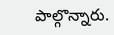పాల్గొన్నారు.